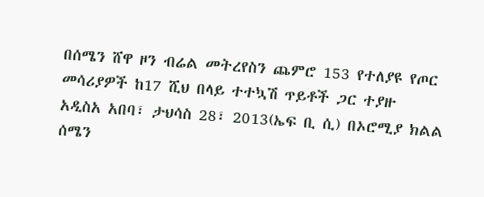በሰሜን ሸዋ ዞን ብሬል መትረየስን ጨምሮ 153 የተለያዩ የጦር መሳሪያዎች ከ17 ሺህ በላይ ተተኳሽ ጥይቶች ጋር ተያዙ
አዲስአ አበባ፣ ታህሳስ 28፣ 2013(ኤፍ ቢ ሲ) በኦሮሚያ ክልል ሰሜን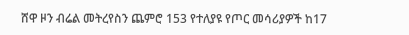ሸዋ ዞን ብሬል መትረየስን ጨምሮ 153 የተለያዩ የጦር መሳሪያዎች ከ17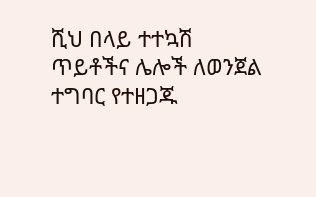ሺህ በላይ ተተኳሽ ጥይቶችና ሌሎች ለወንጀል ተግባር የተዘጋጁ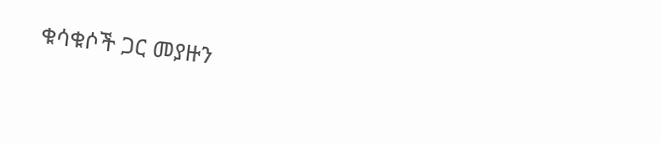ቁሳቁሶች ጋር መያዙን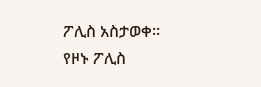ፖሊስ አስታወቀ።
የዞኑ ፖሊስ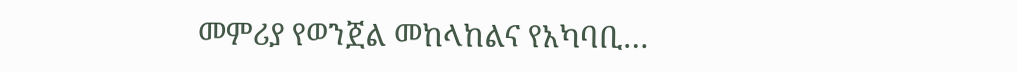መምሪያ የወንጀል መከላከልና የአካባቢ…